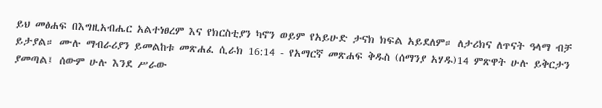ይህ መፅሐፍ በእግዚአብሔር አልተነፀረም እና የክርስቲያን ካኖን ወይም የአይሁድ ታናክ ክፍል አይደለም። ለታሪክና ለጥናት ዓላማ ብቻ ይታያል። ሙሉ ማብራሪያን ይመልከቱ መጽሐፈ ሲራክ 16:14 - የአማርኛ መጽሐፍ ቅዱስ (ሰማንያ አሃዱ)14 ምጽዋት ሁሉ ይቅርታን ያመጣል፤ ሰውም ሁሉ እንደ ሥራው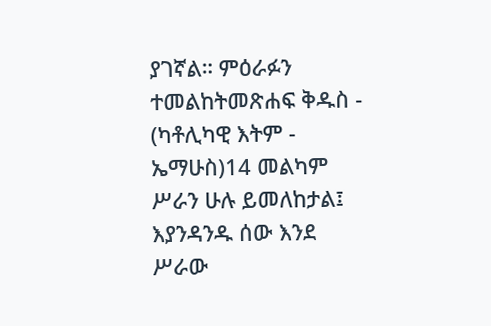ያገኛል። ምዕራፉን ተመልከትመጽሐፍ ቅዱስ - (ካቶሊካዊ እትም - ኤማሁስ)14 መልካም ሥራን ሁሉ ይመለከታል፤ እያንዳንዱ ሰው እንደ ሥራው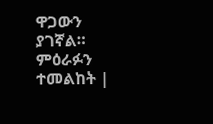ዋጋውን ያገኛል። ምዕራፉን ተመልከት |